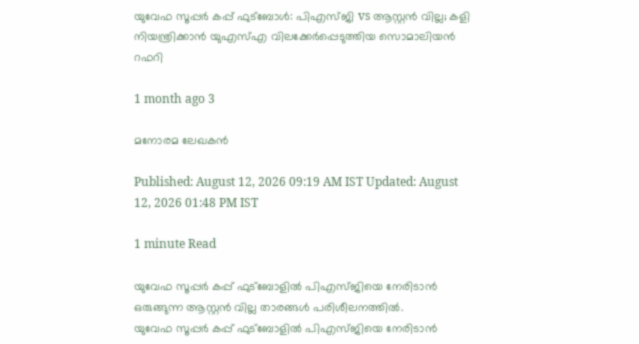യുവേഫ സൂപ്പർ കപ്പ് ഫുട്ബോൾ: പിഎസ്ജി vs ആസ്റ്റൻ വില്ല; കളി നിയന്ത്രിക്കാൻ യുഎസ്എ വിലക്കേർപ്പെടുത്തിയ സൊമാലിയൻ റഫറി

1 month ago 3

മനോരമ ലേഖകൻ

Published: August 12, 2026 09:19 AM IST Updated: August 12, 2026 01:48 PM IST

1 minute Read

യുവേഫ സൂപ്പർ കപ്പ് ഫുട്ബോളിൽ പിഎസ്ജിയെ നേരിടാൻ ഒരുങ്ങുന്ന ആസ്റ്റൻ വില്ല താരങ്ങൾ പരിശീലനത്തിൽ.
യുവേഫ സൂപ്പർ കപ്പ് ഫുട്ബോളിൽ പിഎസ്ജിയെ നേരിടാൻ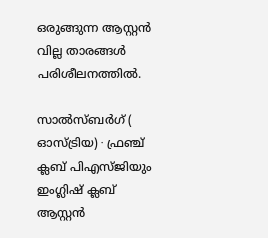ഒരുങ്ങുന്ന ആസ്റ്റൻ വില്ല താരങ്ങൾ പരിശീലനത്തിൽ.

സാൽസ്ബർഗ് ( ഓസ്ട്രിയ) ∙ ഫ്രഞ്ച് ക്ലബ് പിഎസ്ജിയും ഇംഗ്ലിഷ് ക്ലബ് ആസ്റ്റൻ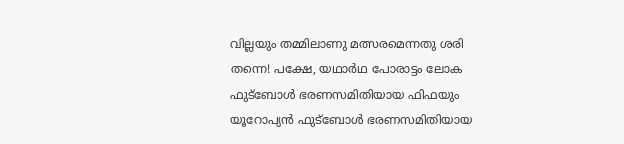വില്ലയും തമ്മിലാണു മത്സരമെന്നതു ശരി തന്നെ! പക്ഷേ, യഥാർഥ പോരാട്ടം ലോക ഫുട്ബോൾ ഭരണസമിതിയായ ഫിഫയും യൂറോപ്യൻ ഫുട്ബോൾ ഭരണസമിതിയായ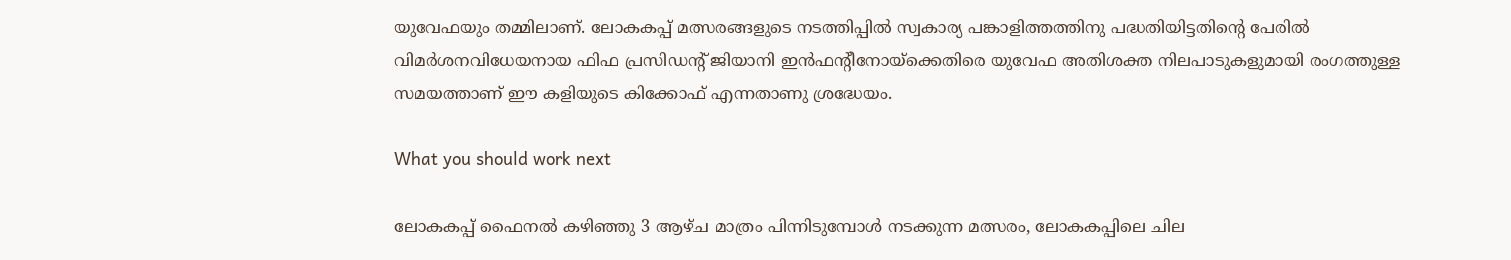യുവേഫയും തമ്മിലാണ്. ലോകകപ്പ് മത്സരങ്ങളുടെ നടത്തിപ്പിൽ സ്വകാര്യ പങ്കാളിത്തത്തിനു പദ്ധതിയിട്ടതിന്റെ പേരിൽ വിമർശനവിധേയനായ ഫിഫ പ്രസിഡന്റ് ജിയാനി ഇൻഫന്റീനോയ്ക്കെതിരെ യുവേഫ അതിശക്ത നിലപാടുകളുമായി രംഗത്തുള്ള സമയത്താണ് ഈ കളിയുടെ കിക്കോഫ് എന്നതാണു ശ്രദ്ധേയം.

What you should work next

ലോകകപ്പ് ഫൈനൽ കഴിഞ്ഞു 3 ആഴ്ച മാത്രം പിന്നിടുമ്പോൾ നടക്കുന്ന മത്സരം, ലോകകപ്പിലെ ചില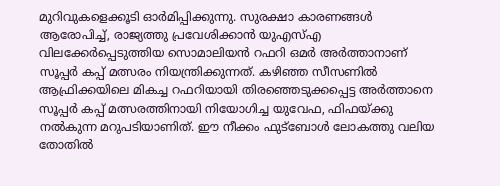മുറിവുകളെക്കൂടി ഓർമിപ്പിക്കുന്നു. സുരക്ഷാ കാരണങ്ങൾ ആരോപിച്ച്, രാജ്യത്തു പ്രവേശിക്കാൻ യുഎസ്എ വിലക്കേർപ്പെടുത്തിയ സൊമാലിയൻ റഫറി ഒമർ അർത്താനാണ് സൂപ്പർ കപ്പ് മത്സരം നിയന്ത്രിക്കുന്നത്. കഴിഞ്ഞ സീസണിൽ ആഫ്രിക്കയിലെ മികച്ച റഫറിയായി തിരഞ്ഞെടുക്കപ്പെട്ട അർത്താനെ സൂപ്പർ കപ്പ് മത്സരത്തിനായി നിയോഗിച്ച യുവേഫ, ഫിഫയ്ക്കു നൽകുന്ന മറുപടിയാണിത്. ഈ നീക്കം ഫുട്ബോൾ ലോകത്തു വലിയ തോതിൽ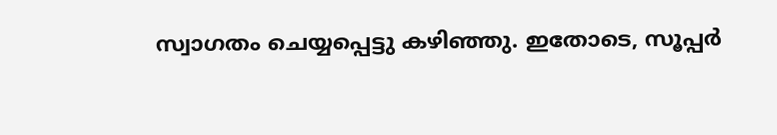സ്വാഗതം ചെയ്യപ്പെട്ടു കഴിഞ്ഞു. ഇതോടെ, സൂപ്പർ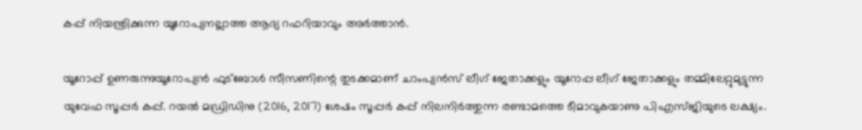കപ്പ് നിയന്ത്രിക്കുന്ന യൂറോപ്യനല്ലാത്ത ആദ്യ റഫറിയാവും അർത്താൻ.

യൂറോപ്പ് ഉണരുന്നുയൂറോപ്യൻ ഫുട്ബോൾ സീസണിന്റെ തുടക്കമാണ് ചാംപ്യൻസ് ലീഗ് ജേതാക്കളും യൂറോപ്പ ലീഗ് ജേതാക്കളും തമ്മിലേറ്റുമുട്ടുന്ന യുവേഫ സൂപ്പർ കപ്പ്. റയൽ മഡ്രിഡിനു (2016, 2017) ശേഷം സൂപ്പർ കപ്പ് നിലനിർത്തുന്ന രണ്ടാമത്തെ ടീമാവുകയാണു പിഎസ്ജിയുടെ ലക്ഷ്യം.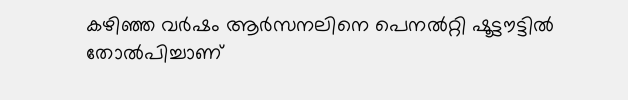കഴിഞ്ഞ വർഷം ആർസനലിനെ പെനൽറ്റി ഷൂട്ടൗട്ടിൽ തോൽപിച്ചാണ്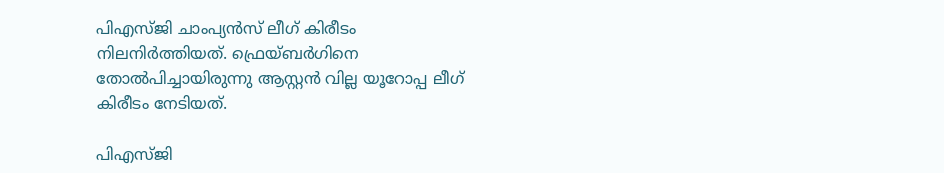പിഎസ്ജി ചാംപ്യൻസ് ലീഗ് കിരീടം നിലനിർത്തിയത്. ഫ്രെയ്‌ബർഗിനെ തോൽപിച്ചായിരുന്നു ആസ്റ്റൻ വില്ല യൂറോപ്പ ലീഗ് കിരീടം നേടിയത്.

പിഎസ്ജി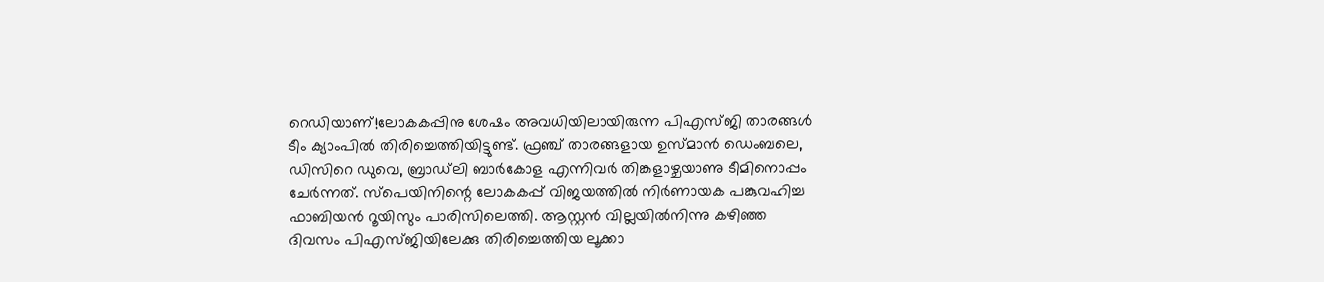റെഡിയാണ്!ലോകകപ്പിനു ശേഷം അവധിയിലായിരുന്ന പിഎസ്ജി താരങ്ങൾ ടീം ക്യാംപിൽ തിരിച്ചെത്തിയിട്ടുണ്ട്. ഫ്രഞ്ച് താരങ്ങളായ ഉസ്മാൻ ഡെംബലെ, ഡിസിറെ ഡുവെ, ബ്രാഡ്‌ലി ബാർകോള എന്നിവർ തിങ്കളാഴ്ചയാണു ടീമിനൊപ്പം ചേർന്നത്. സ്പെയിനിന്റെ ലോകകപ്പ് വിജയത്തിൽ നിർണായക പങ്കുവഹിച്ച ഫാബിയൻ റൂയിസും പാരിസിലെത്തി. ആസ്റ്റൻ വില്ലയിൽനിന്നു കഴിഞ്ഞ ദിവസം പിഎസ്ജിയിലേക്കു തിരിച്ചെത്തിയ ലൂക്കാ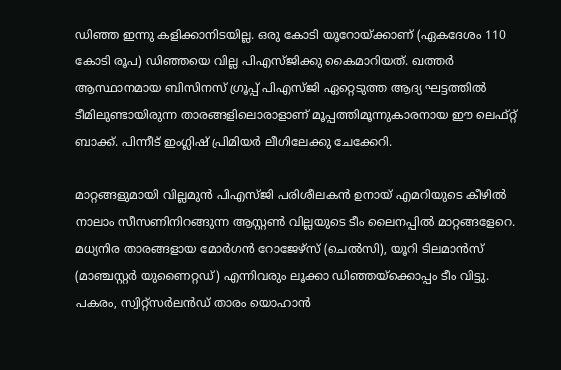ഡിഞ്ഞ ഇന്നു കളിക്കാനിടയില്ല. ഒരു കോടി യൂറോയ്ക്കാണ് (ഏകദേശം 110 കോടി രൂപ) ഡിഞ്ഞയെ വില്ല പിഎസ്ജിക്കു കൈമാറിയത്. ഖത്തർ ആസ്ഥാനമായ ബിസിനസ് ഗ്രൂപ്പ് പിഎസ്ജി ഏറ്റെടുത്ത ആദ്യ ഘട്ടത്തിൽ ടീമിലുണ്ടായിരുന്ന താരങ്ങളിലൊരാളാണ് മൂപ്പത്തിമൂന്നുകാരനായ ഈ ലെഫ്റ്റ് ബാക്ക്. പിന്നീട് ഇംഗ്ലിഷ് പ്രിമിയർ ലീഗിലേക്കു ചേക്കേറി.

മാറ്റങ്ങളുമായി വില്ലമുൻ പിഎസ്ജി പരിശീലകൻ ഉനായ് എമറിയുടെ കീഴിൽ നാലാം സീസണിനിറങ്ങുന്ന ആസ്റ്റൺ വില്ലയുടെ ടീം ലൈനപ്പിൽ മാറ്റങ്ങളേറെ. മധ്യനിര താരങ്ങളായ മോർഗൻ റോജേഴ്സ് (ചെൽസി), യൂറി ടിലമാൻസ് (മാഞ്ചസ്റ്റർ യുണൈറ്റഡ്) എന്നിവരും ലൂക്കാ ‍ഡിഞ്ഞയ്ക്കൊപ്പം ടീം വിട്ടു. പകരം, സ്വിറ്റ്സർലൻഡ് താരം യൊഹാൻ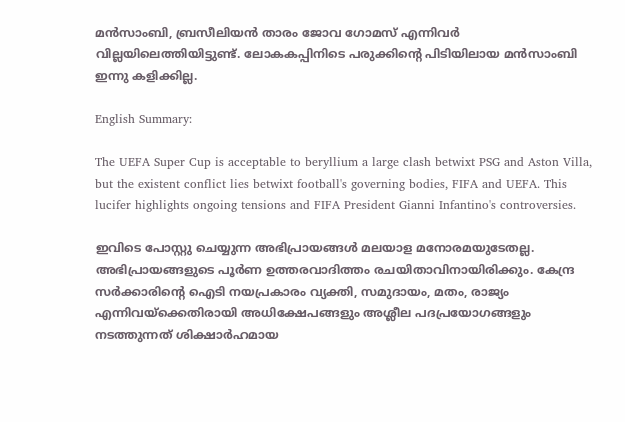മൻസാംബി, ബ്രസീലിയൻ താരം ജോവ ഗോമസ് എന്നിവർ വില്ലയിലെത്തിയിട്ടുണ്ട്. ലോകകപ്പിനിടെ പരുക്കിന്റെ പിടിയിലായ മൻസാംബി ഇന്നു കളിക്കില്ല.

English Summary:

The UEFA Super Cup is acceptable to beryllium a large clash betwixt PSG and Aston Villa, but the existent conflict lies betwixt football's governing bodies, FIFA and UEFA. This lucifer highlights ongoing tensions and FIFA President Gianni Infantino's controversies.

ഇവിടെ പോസ്റ്റു ചെയ്യുന്ന അഭിപ്രായങ്ങൾ മലയാള മനോരമയുടേതല്ല. അഭിപ്രായങ്ങളുടെ പൂർണ ഉത്തരവാദിത്തം രചയിതാവിനായിരിക്കും. കേന്ദ്ര സർക്കാരിന്റെ ഐടി നയപ്രകാരം വ്യക്തി, സമുദായം, മതം, രാജ്യം എന്നിവയ്ക്കെതിരായി അധിക്ഷേപങ്ങളും അശ്ലീല പദപ്രയോഗങ്ങളും നടത്തുന്നത് ശിക്ഷാർഹമായ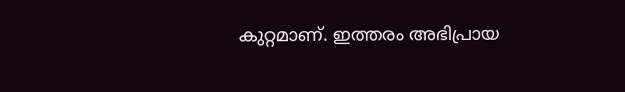കുറ്റമാണ്. ഇത്തരം അഭിപ്രായ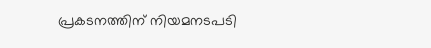പ്രകടനത്തിന് നിയമനടപടി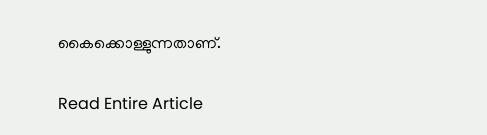കൈക്കൊള്ളുന്നതാണ്.

Read Entire Article